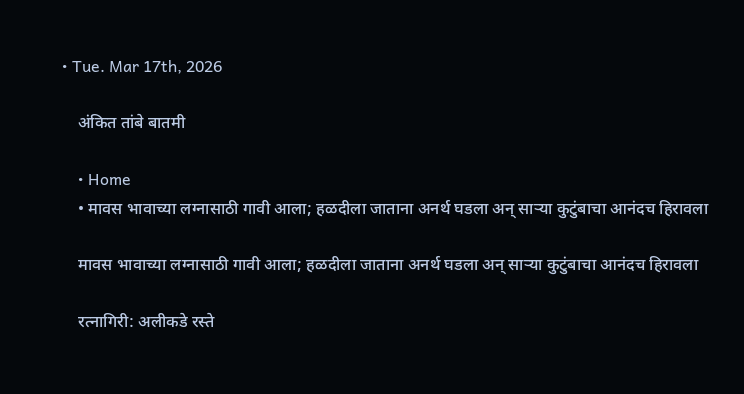• Tue. Mar 17th, 2026

    अंकित तांबे बातमी

    • Home
    • मावस भावाच्या लग्नासाठी गावी आला; हळदीला जाताना अनर्थ घडला अन् साऱ्या कुटुंबाचा आनंदच हिरावला

    मावस भावाच्या लग्नासाठी गावी आला; हळदीला जाताना अनर्थ घडला अन् साऱ्या कुटुंबाचा आनंदच हिरावला

    रत्नागिरी: अलीकडे रस्ते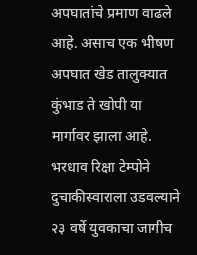अपघातांचे प्रमाण वाढले आहे. असाच एक भीषण अपघात खेड तालुक्यात कुंभाड ते खोपी या मार्गावर झाला आहे. भरधाव रिक्षा टेम्पोने दुचाकीस्वाराला उडवल्याने २३ वर्षे युवकाचा जागीच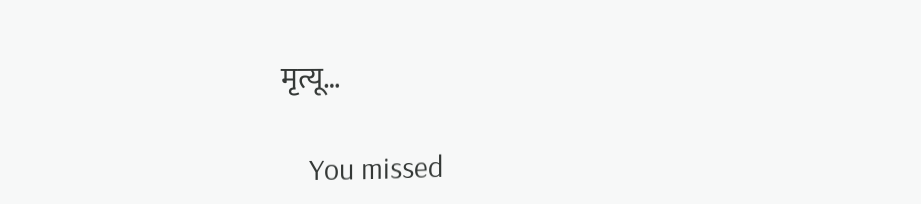मृत्यू…

    You missed